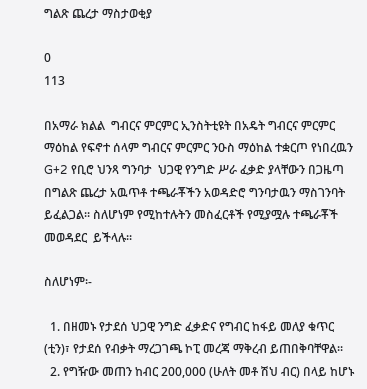ግልጽ ጨረታ ማስታወቂያ

0
113

በአማራ ክልል  ግብርና ምርምር ኢንስትቲዩት በአዴት ግብርና ምርምር ማዕከል የፍኖተ ሰላም ግብርና ምርምር ንዑስ ማዕከል ተቋርጦ የነበረዉን G+2 የቢሮ ህንጻ ግንባታ  ህጋዊ የንግድ ሥራ ፈቃድ ያላቸውን በጋዜጣ በግልጽ ጨረታ አዉጥቶ ተጫራቾችን አወዳድሮ ግንባታዉን ማስገንባት ይፈልጋል፡፡ ስለሆነም የሚከተሉትን መስፈርቶች የሚያሟሉ ተጫራቾች መወዳደር  ይችላሉ፡፡

ስለሆነም፡-

  1. በዘመኑ የታደሰ ህጋዊ ንግድ ፈቃድና የግብር ከፋይ መለያ ቁጥር (ቲን)፣ የታደሰ የብቃት ማረጋገጫ ኮፒ መረጃ ማቅረብ ይጠበቅባቸዋል፡፡
  2. የግዥው መጠን ከብር 200,000 (ሁለት መቶ ሽህ ብር) በላይ ከሆኑ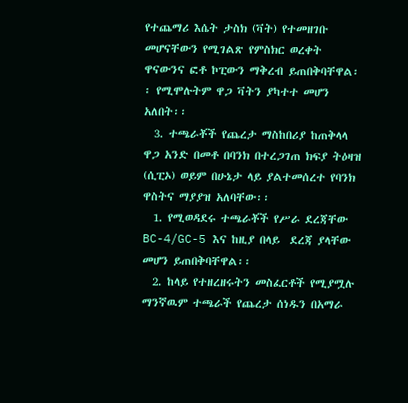የተጨማሪ እሴት ታስክ (ቫት) የተመዘገቡ መሆናቸውን የሚገልጽ የምስክር ወረቀት ዋናውንና ፎቶ ኮፒውን ማቅረብ ይጠበቅባቸዋል፡፡ የሚሞሉትም ዋጋ ቫትን ያካተተ መሆን አለበት፡፡
  3. ተጫራቾች የጨረታ ማስከበሪያ ከጠቅላላ ዋጋ አንድ በመቶ በባንክ በተረጋገጠ ክፍያ ትዕዛዝ (ሲፒኦ) ወይም በሁኔታ ላይ ያልተመሰረተ የባንክ ዋስትና ማያያዝ አለባቸው፡፡
  1. የሚወዳደሩ ተጫራቾች የሥራ ደረጃቸው BC-4/GC-5 እና ከዚያ በላይ  ደረጃ ያላቸው መሆን ይጠበቅባቸዋል፡፡
  2. ከላይ የተዘረዘሩትን መስፈርቶች የሚያሟሉ ማንኛዉም ተጫራች የጨረታ ሰነዱን በአማራ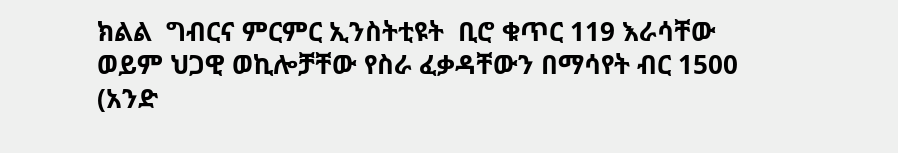ክልል  ግብርና ምርምር ኢንስትቲዩት  ቢሮ ቁጥር 119 እራሳቸው ወይም ህጋዊ ወኪሎቻቸው የስራ ፈቃዳቸውን በማሳየት ብር 1500 (አንድ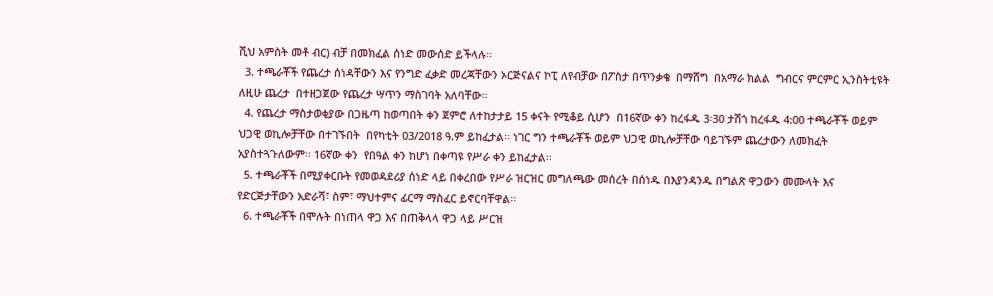ሺህ አምስት መቶ ብር) ብቻ በመክፈል ሰነድ መውሰድ ይችላሉ፡፡
  3. ተጫራቾች የጨረታ ሰነዳቸውን እና የንግድ ፈቃድ መረጃቸውን ኦርጅናልና ኮፒ ለየብቻው በፖስታ በጥንቃቄ  በማሸግ  በአማራ ክልል  ግብርና ምርምር ኢንስትቲዩት  ለዚሁ ጨረታ  በተዘጋጀው የጨረታ ሣጥን ማስገባት አለባቸው፡፡
  4. የጨረታ ማስታወቂያው በጋዜጣ ከወጣበት ቀን ጀምሮ ለተከታታይ 15 ቀናት የሚቆይ ሲሆን  በ16ኛው ቀን ከረፋዱ 3፡30 ታሽጎ ከረፋዱ 4:00 ተጫራቾች ወይም ህጋዊ ወኪሎቻቸው በተገኙበት  በየካቲት 03/2018 ዓ.ም ይከፈታል፡፡ ነገር ግን ተጫራቾች ወይም ህጋዊ ወኪሎቻቸው ባይገኙም ጨረታውን ለመክፈት አያስተጓጉለውም፡፡ 16ኛው ቀን  የበዓል ቀን ከሆነ በቀጣዩ የሥራ ቀን ይከፈታል፡፡
  5. ተጫራቾች በሚያቀርቡት የመወዳደሪያ ሰነድ ላይ በቀረበው የሥራ ዝርዝር መግለጫው መሰረት በሰነዱ በእያንዳንዱ በግልጽ ዋጋውን መሙላት እና የድርጅታቸውን አድራሻ፣ ስም፣ ማህተምና ፊርማ ማስፈር ይኖርባቸዋል፡፡
  6. ተጫራቾች በሞሉት በነጠላ ዋጋ እና በጠቅላላ ዋጋ ላይ ሥርዝ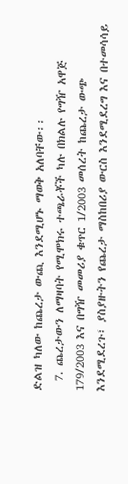ድልዝ ካለው ከጨረታ ውጪ እንደሚሆኑ ማወቅ አለባቸው፡፡
  7. ጨረታውን ለማዛባት የሚሞክሩ ተጫራቾች ካሉ በክልሉ የግዥ አዋጅ 179/2003 እና በግዥ መመሪያ ቁጥር 1/2003 መሰረት ከጨረታ ውጭ እንደሚደረጉ፣ ያስያዙትን የጨረታ ማስከበሪያ ውርስ እንደሚደረግ እና በተመሳሳይ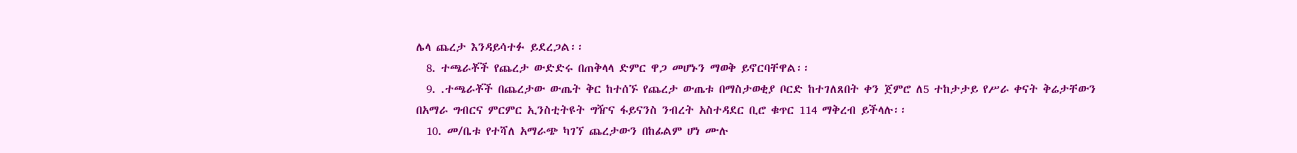ሌላ ጨረታ እንዳይሳተፉ ይደረጋል፡፡
  8. ተጫራቾች የጨረታ ውድድሩ በጠቅላላ ድምር ዋጋ መሆኑን ማወቅ ይኖርባቸዋል፡፡
  9. .ተጫራቾች በጨረታው ውጤት ቅር ከተሰኙ የጨረታ ውጤቱ በማስታወቂያ ቦርድ ከተገለጸበት ቀን ጀምሮ ለ5 ተከታታይ የሥራ ቀናት ቅሬታቸውን በአማራ ግብርና ምርምር ኢንስቲትዩት ግዥና ፋይናንስ ንብረት አስተዳደር ቢሮ ቁጥር 114 ማቅረብ ይችላሉ፡፡
  10. መ/ቤቱ የተሻለ አማራጭ ካገኘ ጨረታውን በከፊልም ሆነ ሙሉ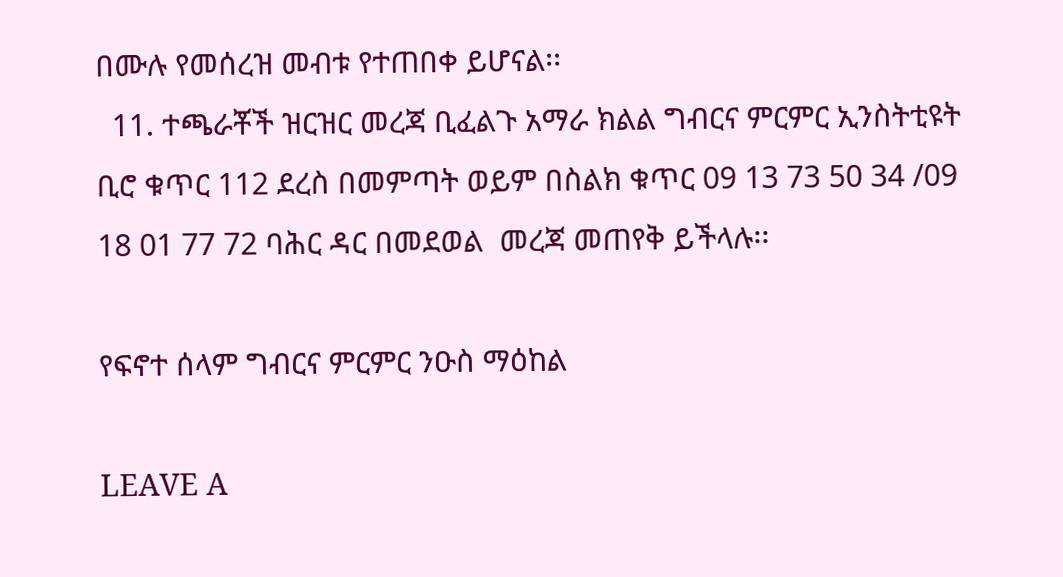በሙሉ የመሰረዝ መብቱ የተጠበቀ ይሆናል፡፡
  11. ተጫራቾች ዝርዝር መረጃ ቢፈልጉ አማራ ክልል ግብርና ምርምር ኢንስትቲዩት  ቢሮ ቁጥር 112 ደረስ በመምጣት ወይም በስልክ ቁጥር 09 13 73 50 34 /09 18 01 77 72 ባሕር ዳር በመደወል  መረጃ መጠየቅ ይችላሉ፡፡

የፍኖተ ሰላም ግብርና ምርምር ንዑስ ማዕከል

LEAVE A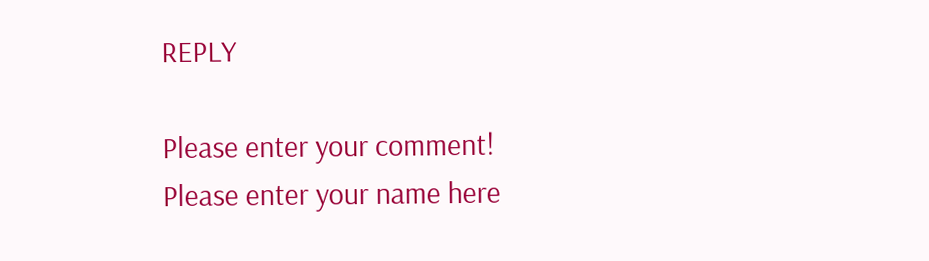REPLY

Please enter your comment!
Please enter your name here